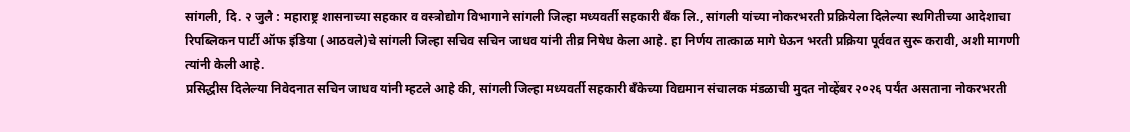सांगली, दि. २ जुलै : महाराष्ट्र शासनाच्या सहकार व वस्त्रोद्योग विभागाने सांगली जिल्हा मध्यवर्ती सहकारी बँक लि., सांगली यांच्या नोकरभरती प्रक्रियेला दिलेल्या स्थगितीच्या आदेशाचा रिपब्लिकन पार्टी ऑफ इंडिया (आठवले)चे सांगली जिल्हा सचिव सचिन जाधव यांनी तीव्र निषेध केला आहे. हा निर्णय तात्काळ मागे घेऊन भरती प्रक्रिया पूर्ववत सुरू करावी, अशी मागणी त्यांनी केली आहे.
प्रसिद्धीस दिलेल्या निवेदनात सचिन जाधव यांनी म्हटले आहे की, सांगली जिल्हा मध्यवर्ती सहकारी बँकेच्या विद्यमान संचालक मंडळाची मुदत नोव्हेंबर २०२६ पर्यंत असताना नोकरभरती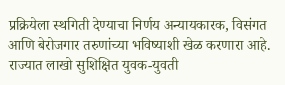प्रक्रियेला स्थगिती देण्याचा निर्णय अन्यायकारक, विसंगत आणि बेरोजगार तरुणांच्या भविष्याशी खेळ करणारा आहे.
राज्यात लाखो सुशिक्षित युवक-युवती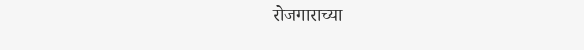रोजगाराच्या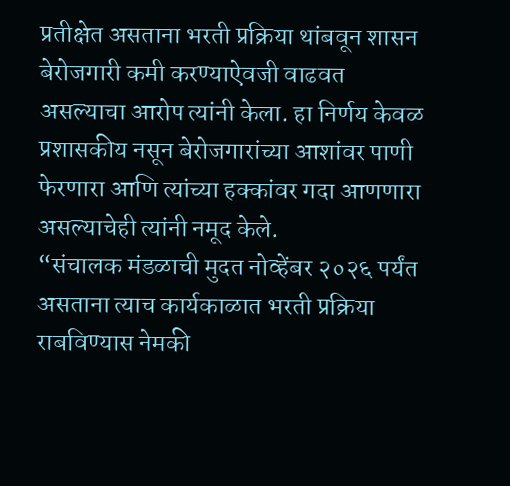प्रतीक्षेत असताना भरती प्रक्रिया थांबवून शासन बेरोजगारी कमी करण्याऐवजी वाढवत असल्याचा आरोप त्यांनी केला. हा निर्णय केवळ प्रशासकीय नसून बेरोजगारांच्या आशांवर पाणी फेरणारा आणि त्यांच्या हक्कांवर गदा आणणारा असल्याचेही त्यांनी नमूद केले.
“संचालक मंडळाची मुदत नोव्हेंबर २०२६ पर्यंत असताना त्याच कार्यकाळात भरती प्रक्रिया राबविण्यास नेमकी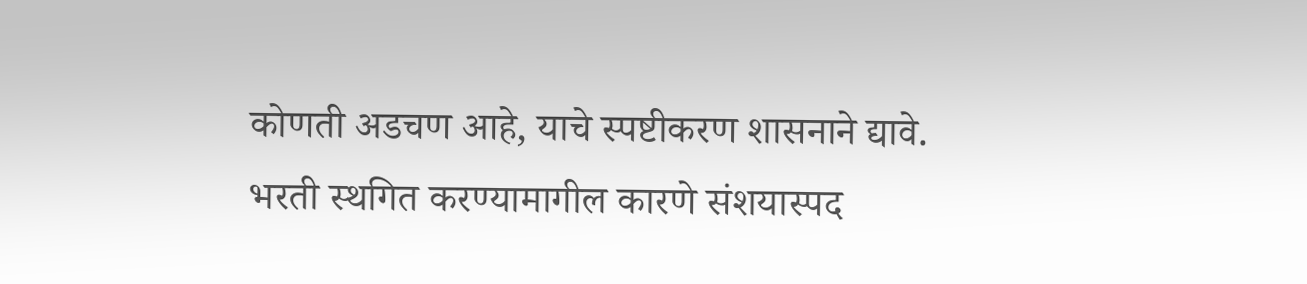कोणती अडचण आहे, याचे स्पष्टीकरण शासनाने द्यावे. भरती स्थगित करण्यामागील कारणे संशयास्पद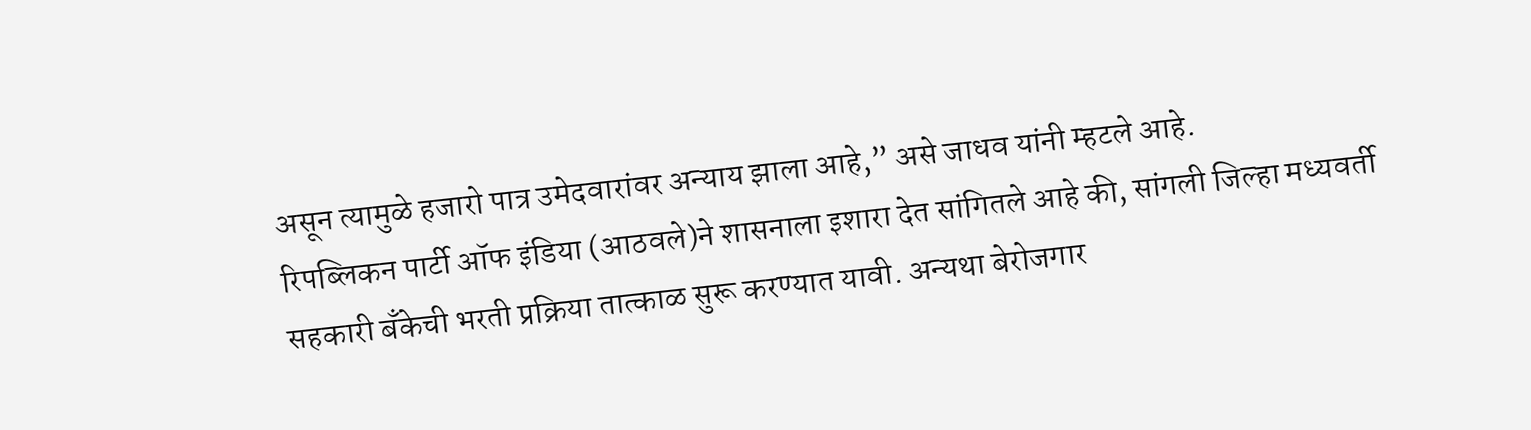असून त्यामुळे हजारो पात्र उमेदवारांवर अन्याय झाला आहे,” असे जाधव यांनी म्हटले आहे.
रिपब्लिकन पार्टी ऑफ इंडिया (आठवले)ने शासनाला इशारा देत सांगितले आहे की, सांगली जिल्हा मध्यवर्ती सहकारी बँकेची भरती प्रक्रिया तात्काळ सुरू करण्यात यावी. अन्यथा बेरोजगार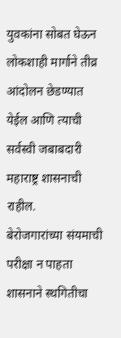युवकांना सोबत घेऊन लोकशाही मार्गाने तीव्र आंदोलन छेडण्यात येईल आणि त्याची सर्वस्वी जबाबदारी महाराष्ट्र शासनाची राहील.
बेरोजगारांच्या संयमाची परीक्षा न पाहता शासनाने स्थगितीचा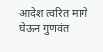आदेश त्वरित मागे घेऊन गुणवंत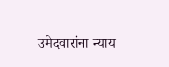उमेदवारांना न्याय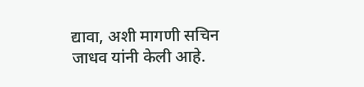द्यावा, अशी मागणी सचिन जाधव यांनी केली आहे.